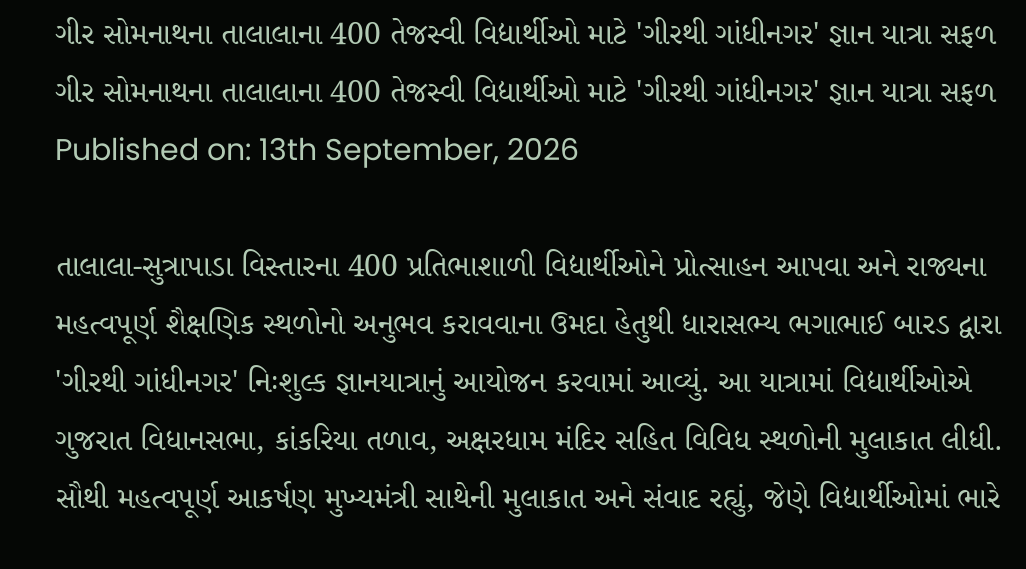ગીર સોમનાથના તાલાલાના 400 તેજસ્વી વિદ્યાર્થીઓ માટે 'ગીરથી ગાંધીનગર' જ્ઞાન યાત્રા સફળ
ગીર સોમનાથના તાલાલાના 400 તેજસ્વી વિદ્યાર્થીઓ માટે 'ગીરથી ગાંધીનગર' જ્ઞાન યાત્રા સફળ
Published on: 13th September, 2026

તાલાલા-સુત્રાપાડા વિસ્તારના 400 પ્રતિભાશાળી વિદ્યાર્થીઓને પ્રોત્સાહન આપવા અને રાજ્યના મહત્વપૂર્ણ શૈક્ષણિક સ્થળોનો અનુભવ કરાવવાના ઉમદા હેતુથી ધારાસભ્ય ભગાભાઈ બારડ દ્વારા 'ગીરથી ગાંધીનગર' નિઃશુલ્ક જ્ઞાનયાત્રાનું આયોજન કરવામાં આવ્યું. આ યાત્રામાં વિદ્યાર્થીઓએ ગુજરાત વિધાનસભા, કાંકરિયા તળાવ, અક્ષરધામ મંદિર સહિત વિવિધ સ્થળોની મુલાકાત લીધી. સૌથી મહત્વપૂર્ણ આકર્ષણ મુખ્યમંત્રી સાથેની મુલાકાત અને સંવાદ રહ્યું, જેણે વિદ્યાર્થીઓમાં ભારે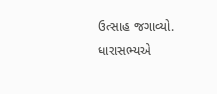ઉત્સાહ જગાવ્યો. ધારાસભ્યએ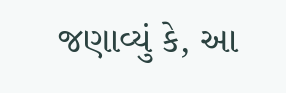જણાવ્યું કે, આ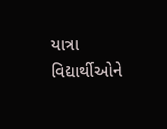યાત્રા વિદ્યાર્થીઓને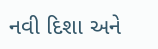નવી દિશા અને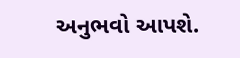અનુભવો આપશે.